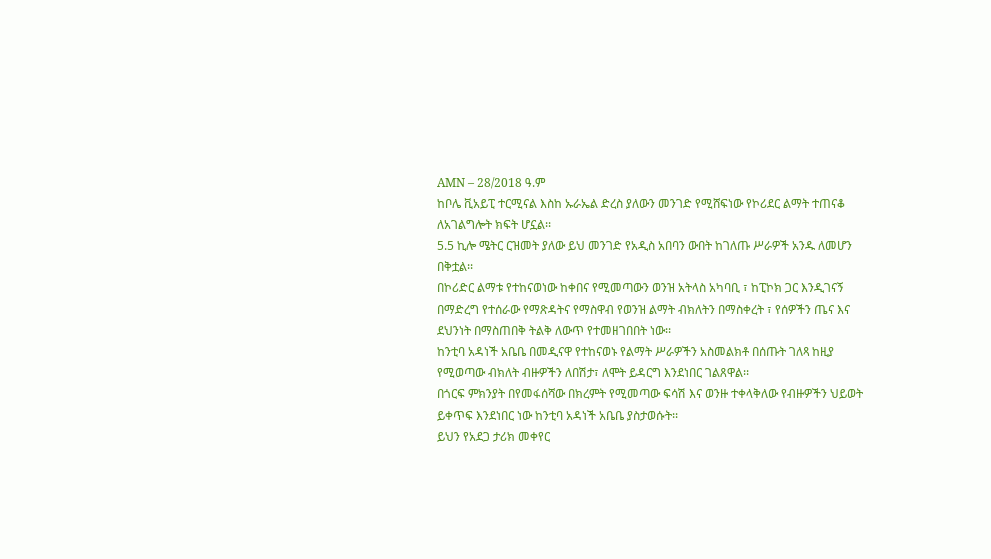AMN – 28/2018 ዓ.ም
ከቦሌ ቪአይፒ ተርሚናል እስከ ኡራኤል ድረስ ያለውን መንገድ የሚሸፍነው የኮሪደር ልማት ተጠናቆ ለአገልግሎት ክፍት ሆኗል፡፡
5.5 ኪሎ ሜትር ርዝመት ያለው ይህ መንገድ የአዲስ አበባን ውበት ከገለጡ ሥራዎች አንዱ ለመሆን በቅቷል፡፡
በኮሪድር ልማቱ የተከናወነው ከቀበና የሚመጣውን ወንዝ አትላስ አካባቢ ፣ ከፒኮክ ጋር እንዲገናኝ በማድረግ የተሰራው የማጽዳትና የማስዋብ የወንዝ ልማት ብክለትን በማስቀረት ፣ የሰዎችን ጤና እና ደህንነት በማስጠበቅ ትልቅ ለውጥ የተመዘገበበት ነው፡፡
ከንቲባ አዳነች አቤቤ በመዲናዋ የተከናወኑ የልማት ሥራዎችን አስመልክቶ በሰጡት ገለጻ ከዚያ የሚወጣው ብክለት ብዙዎችን ለበሽታ፣ ለሞት ይዳርግ እንደነበር ገልጸዋል፡፡
በጎርፍ ምክንያት በየመፋሰሻው በክረምት የሚመጣው ፍሳሽ እና ወንዙ ተቀላቅለው የብዙዎችን ህይወት ይቀጥፍ እንደነበር ነው ከንቲባ አዳነች አቤቤ ያስታወሱት፡፡
ይህን የአደጋ ታሪክ መቀየር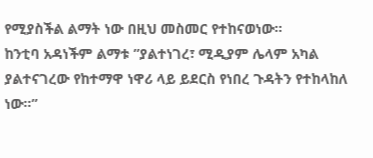የሚያስችል ልማት ነው በዚህ መስመር የተከናወነው።
ከንቲባ አዳነችም ልማቱ ”ያልተነገረ፣ ሚዲያም ሌላም አካል ያልተናገረው የከተማዋ ነዋሪ ላይ ይደርስ የነበረ ጉዳትን የተከላከለ ነው።”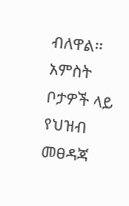ብለዋል፡፡
አምስት ቦታዎች ላይ የህዝብ መፀዳጃ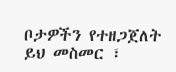ቦታዎችን የተዘጋጀለት ይህ መስመር ፣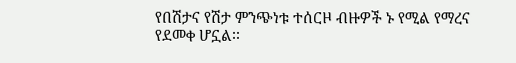የበሽታና የሽታ ምንጭነቱ ተሰርዞ ብዙዎች ኑ የሚል የማረና የደመቀ ሆኗል፡፡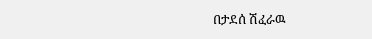በታደሰ ሽፈራዉ